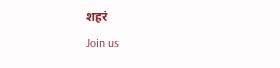शहरं
Join us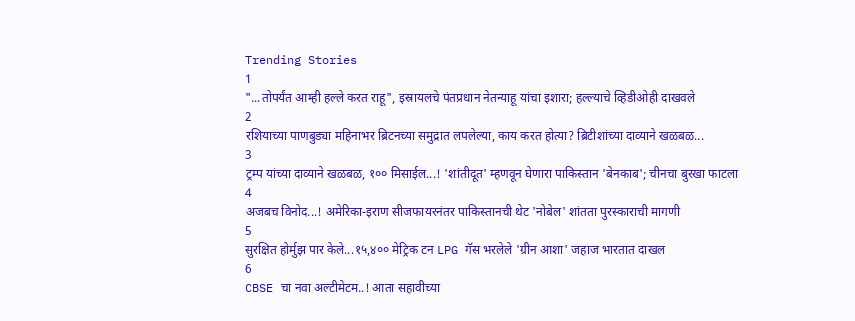Trending Stories
1
"...तोपर्यंत आम्ही हल्ले करत राहू", इस्रायलचे पंतप्रधान नेतन्याहू यांचा इशारा; हल्ल्याचे व्हिडीओही दाखवले
2
रशियाच्या पाणबुड्या महिनाभर ब्रिटनच्या समुद्रात लपलेल्या, काय करत होत्या? ब्रिटीशांच्या दाव्याने खळबळ...
3
ट्रम्प यांच्या दाव्याने खळबळ, १०० मिसाईल...! 'शांतीदूत' म्हणवून घेणारा पाकिस्तान 'बेनकाब'; चीनचा बुरखा फाटला
4
अजबच विनोद...! अमेरिका-इराण सीजफायरनंतर पाकिस्तानची थेट 'नोबेल' शांतता पुरस्काराची मागणी
5
सुरक्षित होर्मुझ पार केले...१५,४०० मेट्रिक टन LPG गॅस भरलेले 'ग्रीन आशा' जहाज भारतात दाखल
6
CBSE चा नवा अल्टीमेटम..! आता सहावीच्या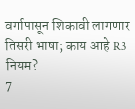वर्गापासून शिकावी लागणार तिसरी भाषा; काय आहे R3 नियम?
7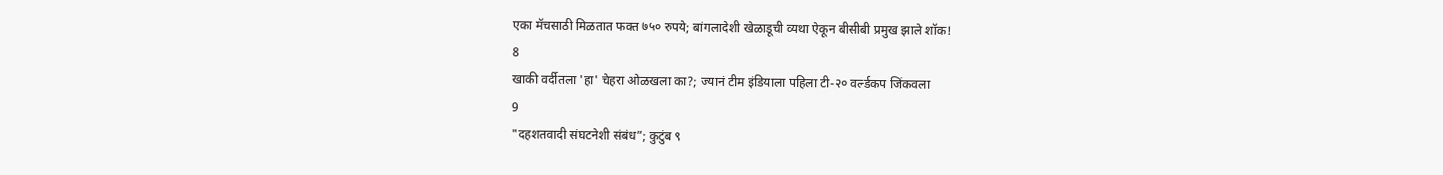एका मॅचसाठी मिळतात फक्त ७५० रुपये; बांगलादेशी खेळाडूची व्यथा ऐकून बीसीबी प्रमुख झाले शॉक!
8
खाकी वर्दीतला 'हा' चेहरा ओळखला का?; ज्यानं टीम इंडियाला पहिला टी-२० वर्ल्डकप जिंकवला
9
"दहशतवादी संघटनेशी संबंध”; कुटुंब ९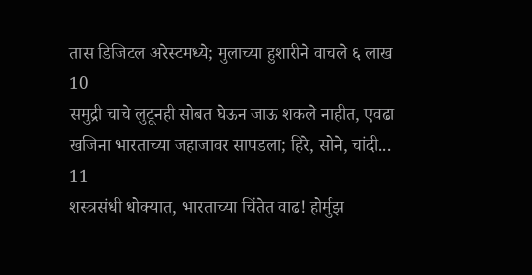तास डिजिटल अरेस्टमध्ये; मुलाच्या हुशारीने वाचले ६ लाख
10
समुद्री चाचे लुटूनही सोबत घेऊन जाऊ शकले नाहीत, एवढा खजिना भारताच्या जहाजावर सापडला; हिरे, सोने, चांदी...
11
शस्त्रसंधी धोक्यात, भारताच्या चिंतेत वाढ! होर्मुझ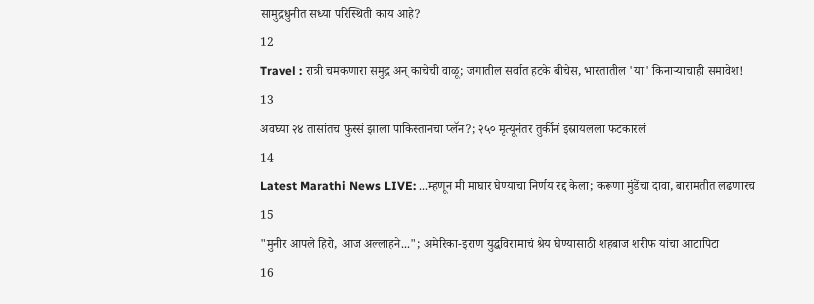सामुद्रधुनीत सध्या परिस्थिती काय आहे?
12
Travel : रात्री चमकणारा समुद्र अन् काचेची वाळू; जगातील सर्वात हटके बीचेस, भारतातील 'या' किनाऱ्याचाही समावेश!
13
अवघ्या २४ तासांतच फुस्सं झाला पाकिस्तानचा प्लॅन?; २५० मृत्यूनंतर तुर्कीनं इस्रायलला फटकारलं
14
Latest Marathi News LIVE: ...म्हणून मी माघार घेण्याचा निर्णय रद्द केला; करूणा मुंडेंचा दावा, बारामतीत लढणारच
15
"मुनीर आपले हिरो, आज अल्लाहने..."; अमेरिका-इराण युद्धविरामाचं श्रेय घेण्यासाठी शहबाज शरीफ यांचा आटापिटा
16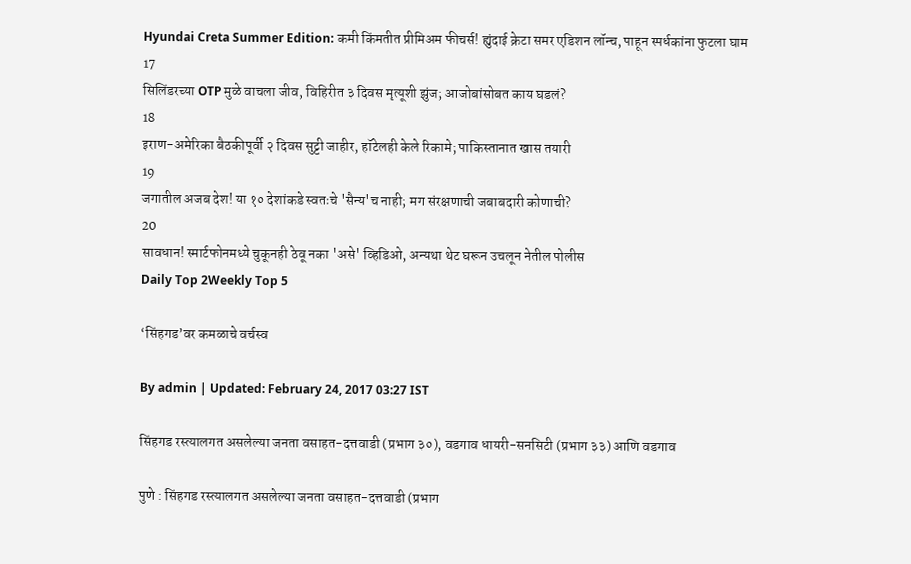Hyundai Creta Summer Edition: कमी किंमतीत प्रीमिअम फीचर्स! ह्युंदाई क्रेटा समर एडिशन लॉन्च, पाहून स्पर्धकांना फुटला घाम
17
सिलिंडरच्या OTP मुळे वाचला जीव, विहिरीत ३ दिवस मृत्यूशी झुंज; आजोबांसोबत काय घडलं?
18
इराण-अमेरिका बैठकीपूर्वी २ दिवस सुट्टी जाहीर, हॉटेलही केले रिकामे; पाकिस्तानात खास तयारी
19
जगातील अजब देश! या १० देशांकडे स्वतःचे 'सैन्य'च नाही; मग संरक्षणाची जबाबदारी कोणाची?
20
सावधान! स्मार्टफोनमध्ये चुकूनही ठेवू नका 'असे' व्हिडिओ, अन्यथा थेट घरून उचलून नेतील पोलीस
Daily Top 2Weekly Top 5

‘सिंहगड’वर कमळाचे वर्चस्व

By admin | Updated: February 24, 2017 03:27 IST

सिंहगड रस्त्यालगत असलेल्या जनता वसाहत-दत्तवाडी (प्रभाग ३०), वडगाव धायरी-सनसिटी (प्रभाग ३३) आणि वडगाव

पुणे : सिंहगड रस्त्यालगत असलेल्या जनता वसाहत-दत्तवाडी (प्रभाग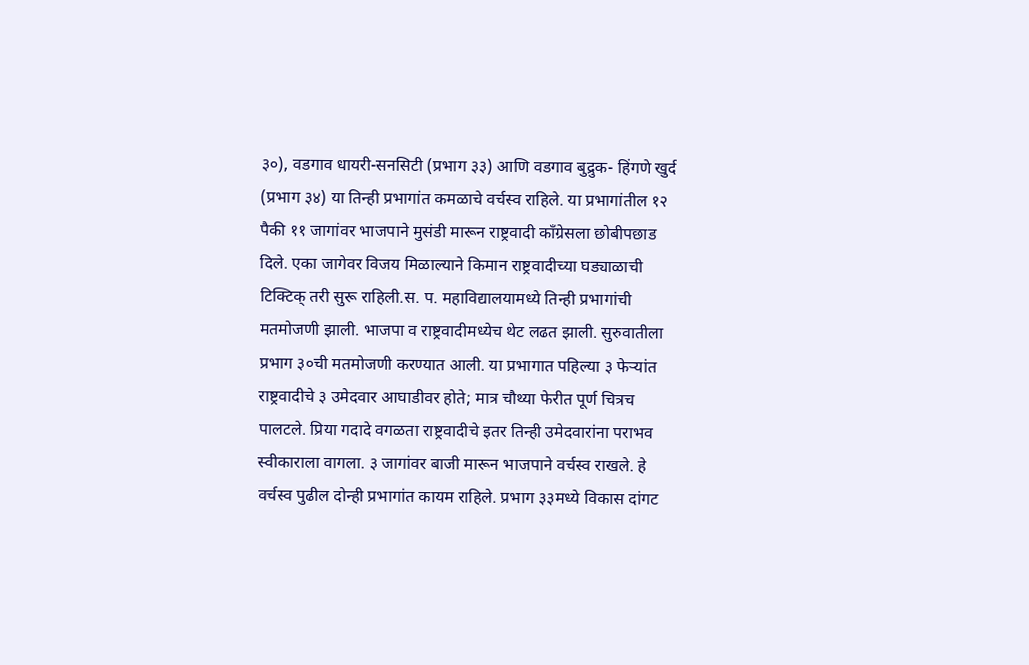३०), वडगाव धायरी-सनसिटी (प्रभाग ३३) आणि वडगाव बुद्रुक- हिंगणे खुर्द (प्रभाग ३४) या तिन्ही प्रभागांत कमळाचे वर्चस्व राहिले. या प्रभागांतील १२ पैकी ११ जागांवर भाजपाने मुसंडी मारून राष्ट्रवादी काँग्रेसला छोबीपछाड दिले. एका जागेवर विजय मिळाल्याने किमान राष्ट्रवादीच्या घड्याळाची टिक्टिक् तरी सुरू राहिली.स. प. महाविद्यालयामध्ये तिन्ही प्रभागांची मतमोजणी झाली. भाजपा व राष्ट्रवादीमध्येच थेट लढत झाली. सुरुवातीला प्रभाग ३०ची मतमोजणी करण्यात आली. या प्रभागात पहिल्या ३ फेऱ्यांत राष्ट्रवादीचे ३ उमेदवार आघाडीवर होते; मात्र चौथ्या फेरीत पूर्ण चित्रच पालटले. प्रिया गदादे वगळता राष्ट्रवादीचे इतर तिन्ही उमेदवारांना पराभव स्वीकाराला वागला. ३ जागांवर बाजी मारून भाजपाने वर्चस्व राखले. हे वर्चस्व पुढील दोन्ही प्रभागांत कायम राहिले. प्रभाग ३३मध्ये विकास दांगट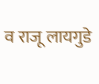व राजू लायगुडे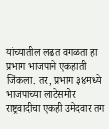यांच्यातील लढत वगळता हा प्रभाग भाजपाने एकहाती जिंकला. तर, प्रभाग ३४मध्ये भाजपाच्या लाटेसमोर राष्ट्रवादीचा एकही उमेदवार तग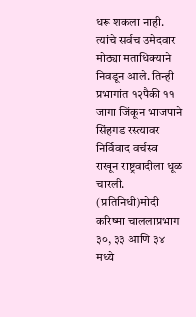धरू शकला नाही. त्यांचे सर्वच उमेदवार मोठ्या मताधिक्याने निवडून आले. तिन्ही प्रभागांत १२पैकी ११ जागा जिंकून भाजपाने सिंहगड रस्त्यावर निर्विवाद वर्चस्व राखून राष्ट्रवादीला धूळ चारली. (प्रतिनिधी)मोदी करिष्मा चाललाप्रभाग ३०, ३३ आणि ३४ मध्ये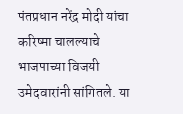पंतप्रधान नरेंद्र मोदी यांचा करिष्मा चालल्याचे भाजपाच्या विजयी उमेदवारांनी सांगितले. या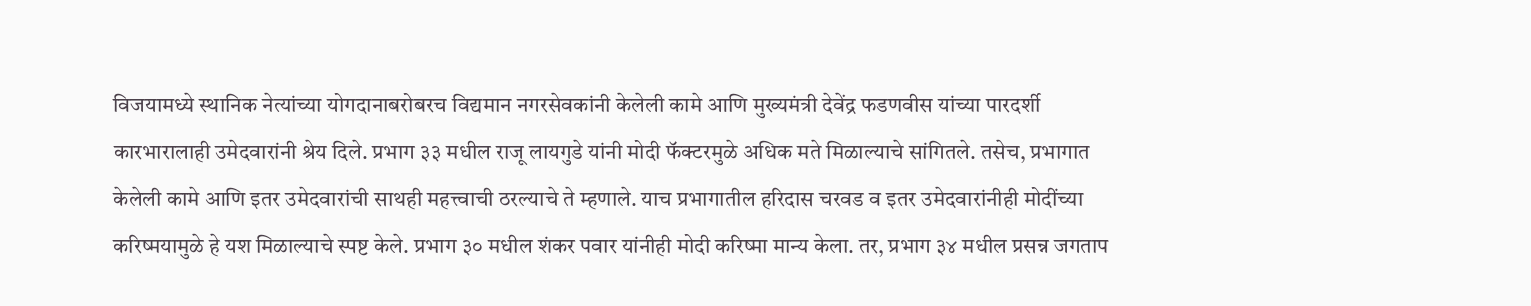विजयामध्ये स्थानिक नेत्यांच्या योगदानाबरोबरच विद्यमान नगरसेवकांनी केलेली कामे आणि मुख्यमंत्री देवेंद्र फडणवीस यांच्या पारदर्शी कारभारालाही उमेदवारांनी श्रेय दिले. प्रभाग ३३ मधील राजू लायगुडे यांनी मोदी फॅक्टरमुळे अधिक मते मिळाल्याचे सांगितले. तसेच, प्रभागात केलेली कामे आणि इतर उमेदवारांची साथही महत्त्वाची ठरल्याचे ते म्हणाले. याच प्रभागातील हरिदास चरवड व इतर उमेदवारांनीही मोदींच्या करिष्मयामुळे हे यश मिळाल्याचे स्पष्ट केले. प्रभाग ३० मधील शंकर पवार यांनीही मोदी करिष्मा मान्य केला. तर, प्रभाग ३४ मधील प्रसन्न जगताप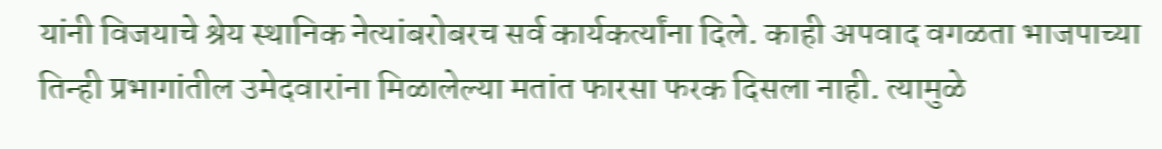यांनी विजयाचे श्रेय स्थानिक नेत्यांबरोबरच सर्व कार्यकर्त्यांना दिले. काही अपवाद वगळता भाजपाच्या तिन्ही प्रभागांतील उमेदवारांना मिळालेल्या मतांत फारसा फरक दिसला नाही. त्यामुळे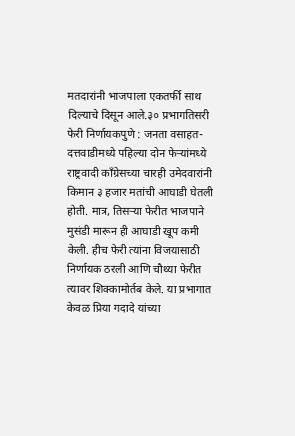मतदारांनी भाजपाला एकतर्फी साथ दिल्याचे दिसून आले.३० प्रभागतिसरी फेरी निर्णायकपुणे : जनता वसाहत-दत्तवाडीमध्ये पहिल्या दोन फेऱ्यांमध्ये राष्ट्रवादी काँग्रेसच्या चारही उमेदवारांनी किमान ३ हजार मतांची आघाडी घेतली होती. मात्र, तिसऱ्या फेरीत भाजपाने मुसंडी मारून ही आघाडी खूप कमी केली. हीच फेरी त्यांना विजयासाठी निर्णायक ठरली आणि चौथ्या फेरीत त्यावर शिक्कामोर्तब केले. या प्रभागात केवळ प्रिया गदादे यांच्या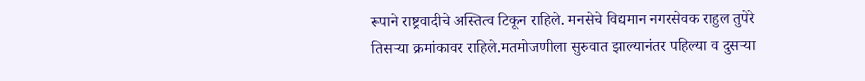रूपाने राष्ट्रवादीचे अस्तित्व टिकून राहिले. मनसेचे विद्यमान नगरसेवक राहुल तुपेरे तिसऱ्या क्रमांकावर राहिले.मतमोजणीला सुरुवात झाल्यानंतर पहिल्या व दुसऱ्या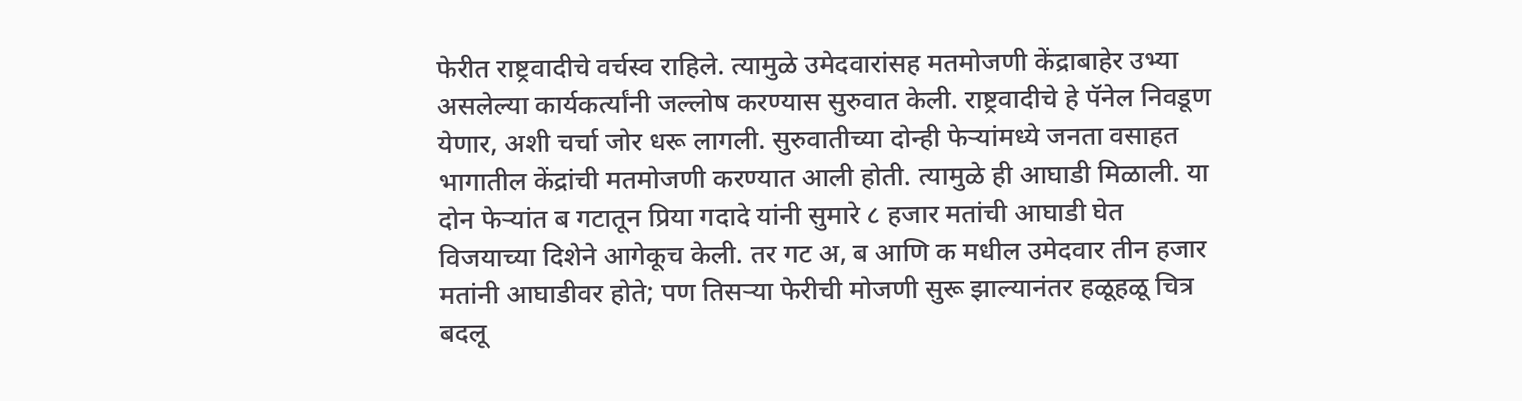फेरीत राष्ट्रवादीचे वर्चस्व राहिले. त्यामुळे उमेदवारांसह मतमोजणी केंद्राबाहेर उभ्या असलेल्या कार्यकर्त्यांनी जल्लोष करण्यास सुरुवात केली. राष्ट्रवादीचे हे पॅनेल निवडूण येणार, अशी चर्चा जोर धरू लागली. सुरुवातीच्या दोन्ही फेऱ्यांमध्ये जनता वसाहत भागातील केंद्रांची मतमोजणी करण्यात आली होती. त्यामुळे ही आघाडी मिळाली. या दोन फेऱ्यांत ब गटातून प्रिया गदादे यांनी सुमारे ८ हजार मतांची आघाडी घेत विजयाच्या दिशेने आगेकूच केली. तर गट अ, ब आणि क मधील उमेदवार तीन हजार मतांनी आघाडीवर होते; पण तिसऱ्या फेरीची मोजणी सुरू झाल्यानंतर हळूहळू चित्र बदलू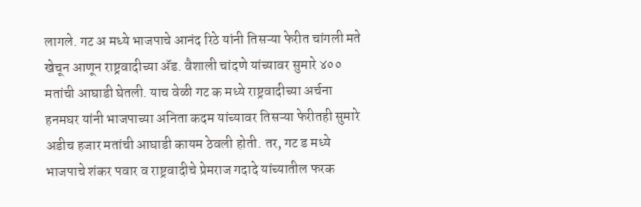लागले. गट अ मध्ये भाजपाचे आनंद रिठे यांनी तिसऱ्या फेरीत चांगली मते खेचून आणून राष्ट्रवादीच्या अ‍ॅड. वैशाली चांदणे यांच्यावर सुमारे ४०० मतांची आघाडी घेतली. याच वेळी गट क मध्ये राष्ट्रवादीच्या अर्चना हनमघर यांनी भाजपाच्या अनिता कदम यांच्यावर तिसऱ्या फेरीतही सुमारे अडीच हजार मतांची आघाडी कायम ठेवली होती. तर, गट ड मध्ये भाजपाचे शंकर पवार व राष्ट्रवादीचे प्रेमराज गदादे यांच्यातील फरक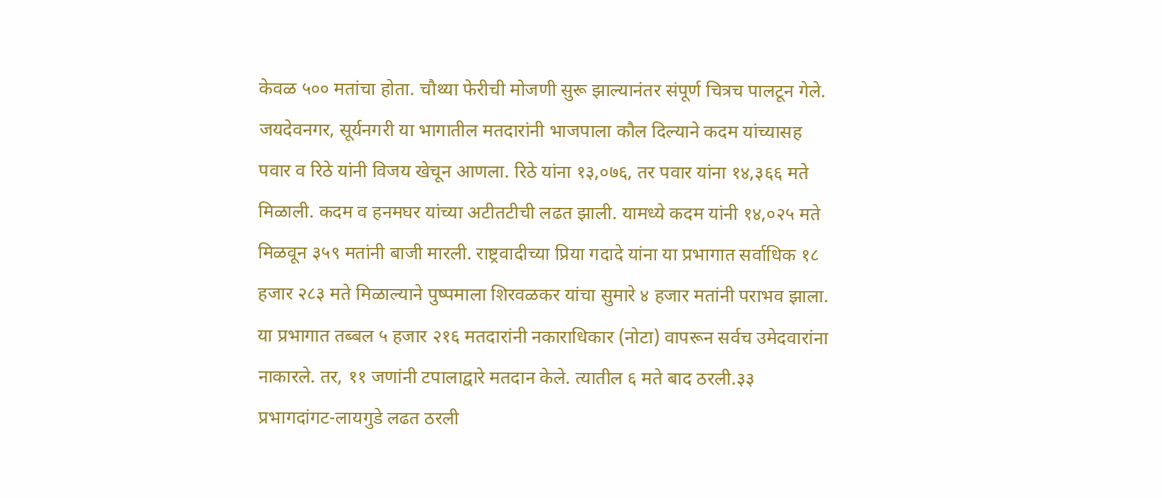केवळ ५०० मतांचा होता. चौथ्या फेरीची मोजणी सुरू झाल्यानंतर संपूर्ण चित्रच पालटून गेले. जयदेवनगर, सूर्यनगरी या भागातील मतदारांनी भाजपाला कौल दिल्याने कदम यांच्यासह पवार व रिठे यांनी विजय खेचून आणला. रिठे यांना १३,०७६, तर पवार यांना १४,३६६ मते मिळाली. कदम व हनमघर यांच्या अटीतटीची लढत झाली. यामध्ये कदम यांनी १४,०२५ मते मिळवून ३५९ मतांनी बाजी मारली. राष्ट्रवादीच्या प्रिया गदादे यांना या प्रभागात सर्वाधिक १८ हजार २८३ मते मिळाल्याने पुष्पमाला शिरवळकर यांचा सुमारे ४ हजार मतांनी पराभव झाला. या प्रभागात तब्बल ५ हजार २१६ मतदारांनी नकाराधिकार (नोटा) वापरून सर्वच उमेदवारांना नाकारले. तर, ११ जणांनी टपालाद्वारे मतदान केले. त्यातील ६ मते बाद ठरली.३३ प्रभागदांगट-लायगुडे लढत ठरली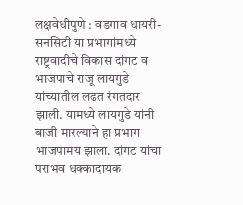लक्षवेधीपुणे : वडगाव धायरी-सनसिटी या प्रभागांमध्ये राष्ट्रवादीचे विकास दांगट व भाजपाचे राजू लायगुडे यांच्यातील लढत रंगतदार झाली. यामध्ये लायगुडे यांनी बाजी मारल्याने हा प्रभाग भाजपामय झाला. दांगट यांचा पराभव धक्कादायक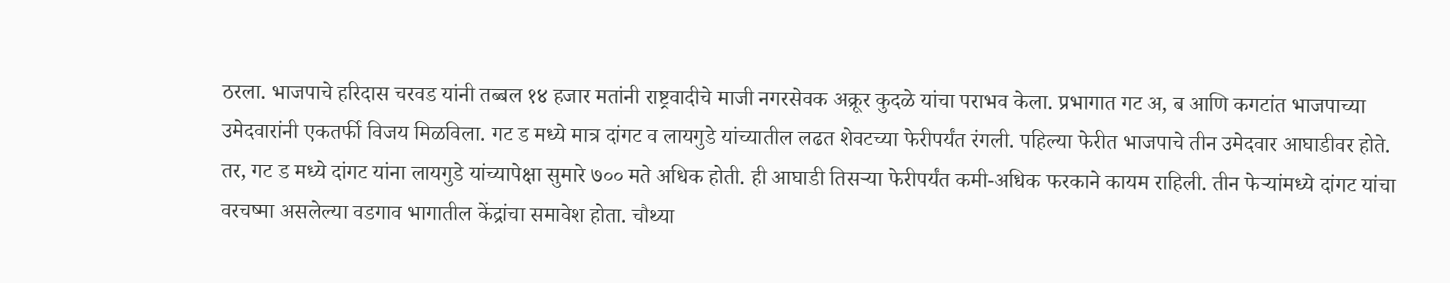ठरला. भाजपाचे हरिदास चरवड यांनी तब्बल १४ हजार मतांनी राष्ट्रवादीचे माजी नगरसेवक अक्रूर कुदळे यांचा पराभव केला. प्रभागात गट अ, ब आणि कगटांत भाजपाच्या उमेदवारांनी एकतर्फी विजय मिळविला. गट ड मध्ये मात्र दांगट व लायगुडे यांच्यातील लढत शेवटच्या फेरीपर्यंत रंगली. पहिल्या फेरीत भाजपाचे तीन उमेदवार आघाडीवर होते. तर, गट ड मध्ये दांगट यांना लायगुडे यांच्यापेक्षा सुमारे ७०० मते अधिक होती. ही आघाडी तिसऱ्या फेरीपर्यंत कमी-अधिक फरकाने कायम राहिली. तीन फेऱ्यांमध्ये दांगट यांचा वरचष्मा असलेल्या वडगाव भागातील केंद्रांचा समावेश होता. चौथ्या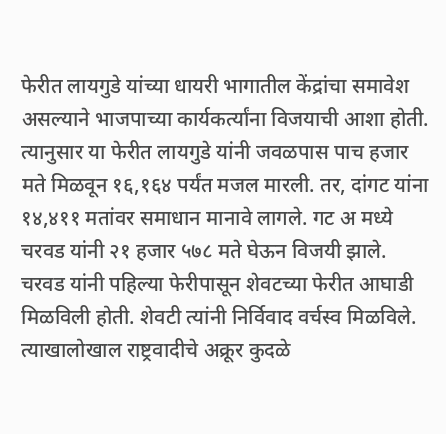फेरीत लायगुडे यांच्या धायरी भागातील केंद्रांचा समावेश असल्याने भाजपाच्या कार्यकर्त्यांना विजयाची आशा होती. त्यानुसार या फेरीत लायगुडे यांनी जवळपास पाच हजार मते मिळवून १६,१६४ पर्यंत मजल मारली. तर, दांगट यांना १४,४११ मतांवर समाधान मानावे लागले. गट अ मध्ये चरवड यांनी २१ हजार ५७८ मते घेऊन विजयी झाले. चरवड यांनी पहिल्या फेरीपासून शेवटच्या फेरीत आघाडी मिळविली होती. शेवटी त्यांनी निर्विवाद वर्चस्व मिळविले. त्याखालोखाल राष्ट्रवादीचे अक्रूर कुदळे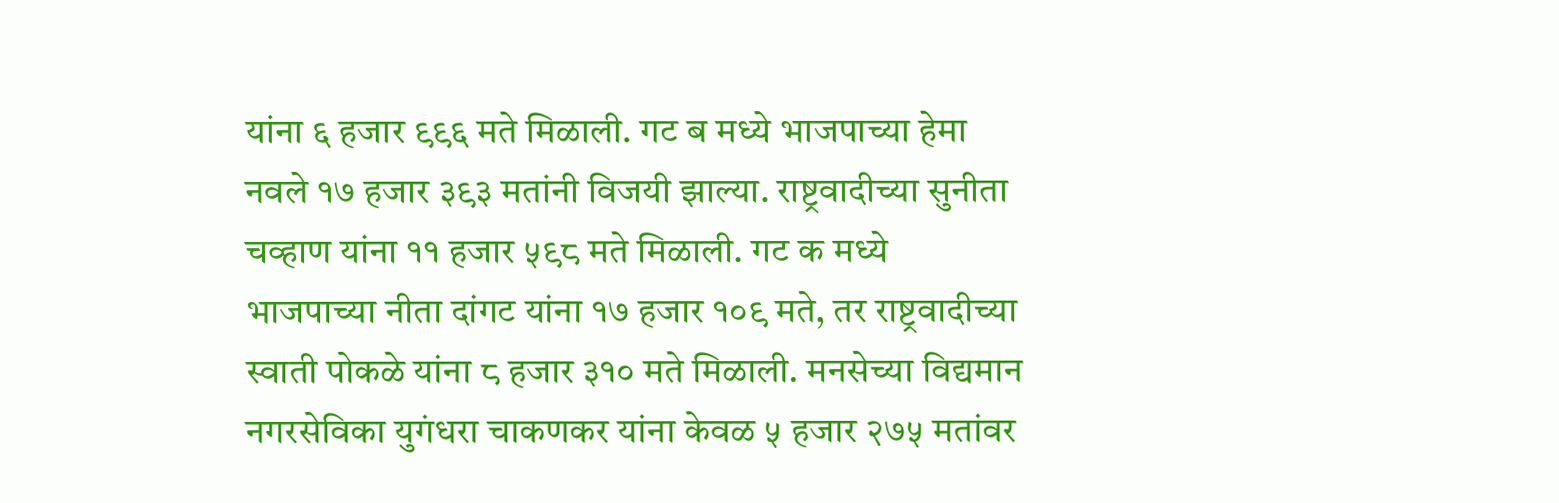यांना ६ हजार ९९६ मते मिळाली. गट ब मध्ये भाजपाच्या हेमा नवले १७ हजार ३९३ मतांनी विजयी झाल्या. राष्ट्रवादीच्या सुनीता चव्हाण यांना ११ हजार ५९८ मते मिळाली. गट क मध्ये भाजपाच्या नीता दांगट यांना १७ हजार १०९ मते, तर राष्ट्रवादीच्या स्वाती पोकळे यांना ८ हजार ३१० मते मिळाली. मनसेच्या विद्यमान नगरसेविका युगंधरा चाकणकर यांना केवळ ५ हजार २७५ मतांवर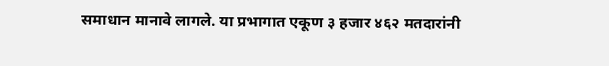समाधान मानावे लागले. या प्रभागात एकूण ३ हजार ४६२ मतदारांनी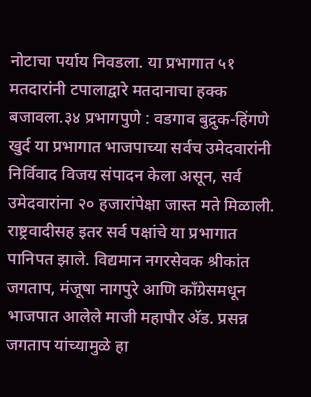नोटाचा पर्याय निवडला. या प्रभागात ५१ मतदारांनी टपालाद्वारे मतदानाचा हक्क बजावला.३४ प्रभागपुणे : वडगाव बुद्रुक-हिंगणे खुर्द या प्रभागात भाजपाच्या सर्वच उमेदवारांनी निर्विवाद विजय संपादन केला असून, सर्व उमेदवारांना २० हजारांपेक्षा जास्त मते मिळाली. राष्ट्रवादीसह इतर सर्व पक्षांचे या प्रभागात पानिपत झाले. विद्यमान नगरसेवक श्रीकांत जगताप, मंजूषा नागपुरे आणि काँग्रेसमधून भाजपात आलेले माजी महापौर अ‍ॅड. प्रसन्न जगताप यांच्यामुळे हा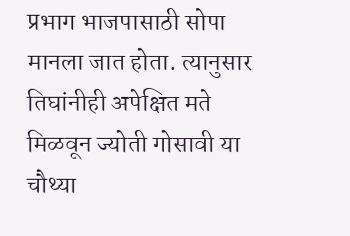प्रभाग भाजपासाठी सोपा मानला जात होता. त्यानुसार तिघांनीही अपेक्षित मते मिळवून ज्योती गोसावी या चौथ्या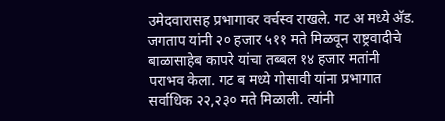उमेदवारासह प्रभागावर वर्चस्व राखले. गट अ मध्ये अ‍ॅड. जगताप यांनी २० हजार ५११ मते मिळवून राष्ट्रवादीचे बाळासाहेब कापरे यांचा तब्बल १४ हजार मतांनी पराभव केला. गट ब मध्ये गोसावी यांना प्रभागात सर्वाधिक २२,२३० मते मिळाली. त्यांनी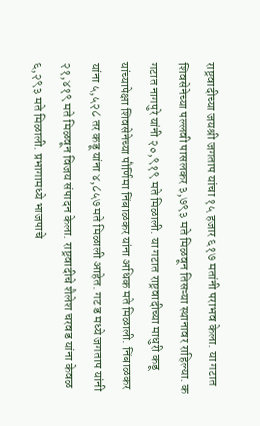राष्ट्रवादीच्या जयश्री जगताप यांचा १५ हजार ६१७ मतांनी पराभव केला. या गटात शिवसेनेच्या पल्लवी पासलकर ३,७९३ मते मिळवून तिसऱ्या स्थानावर राहिल्या. क गटात नागपुरे यांनी २०,९१९ मते मिळाली. या गटात राष्ट्रवादीच्या माधुरी कडू यांच्यापेक्षा शिवसेनेच्या पौर्णिमा निंबाळकर यांना अधिक मते मिळाली. निंबाळकर यांना ५,५२८ तर कडू यांना ४,८५७ मते मिळाली आहेत. गट ड मध्ये जगताप यांनी २१,४१९ मते मिळवून विजय संपादन केला. राष्ट्रवादीचे शैलेश चरवड यांना केवळ ६,२९३ मते मिळाली. प्रभागामध्ये भाजपाचे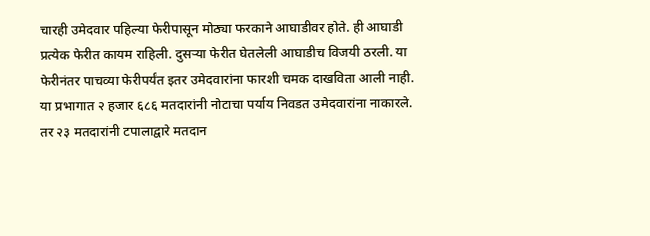चारही उमेदवार पहिल्या फेरीपासून मोठ्या फरकाने आघाडीवर होते. ही आघाडी प्रत्येक फेरीत कायम राहिली. दुसऱ्या फेरीत घेतलेली आघाडीच विजयी ठरली. या फेरीनंतर पाचव्या फेरीपर्यंत इतर उमेदवारांना फारशी चमक दाखविता आली नाही. या प्रभागात २ हजार ६८६ मतदारांनी नोटाचा पर्याय निवडत उमेदवारांना नाकारले. तर २३ मतदारांनी टपालाद्वारे मतदान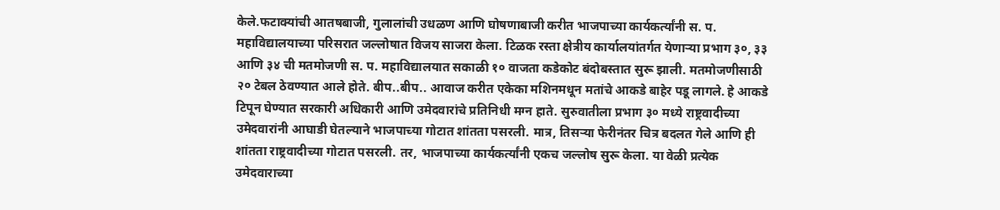केले.फटाक्यांची आतषबाजी, गुलालांची उधळण आणि घोषणाबाजी करीत भाजपाच्या कार्यकर्त्यांनी स. प. महाविद्यालयाच्या परिसरात जल्लोषात विजय साजरा केला. टिळक रस्ता क्षेत्रीय कार्यालयांतर्गत येणाऱ्या प्रभाग ३०, ३३ आणि ३४ ची मतमोजणी स. प. महाविद्यालयात सकाळी १० वाजता कडेकोट बंदोबस्तात सुरू झाली. मतमोजणीसाठी २० टेबल ठेवण्यात आले होते. बीप..बीप.. आवाज करीत एकेका मशिनमधून मतांचे आकडे बाहेर पडू लागले. हे आकडे टिपून घेण्यात सरकारी अधिकारी आणि उमेदवारांचे प्रतिनिधी मग्न हाते. सुरुवातीला प्रभाग ३० मध्ये राष्ट्रवादीच्या उमेदवारांनी आघाडी घेतल्याने भाजपाच्या गोटात शांतता पसरली. मात्र, तिसऱ्या फेरीनंतर चित्र बदलत गेले आणि ही शांतता राष्ट्रवादीच्या गोटात पसरली. तर, भाजपाच्या कार्यकर्त्यांनी एकच जल्लोष सुरू केला. या वेळी प्रत्येक उमेदवाराच्या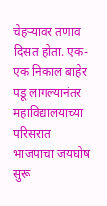चेहऱ्यावर तणाव दिसत होता. एक-एक निकाल बाहेर पडू लागल्यानंतर महाविद्यालयाच्या परिसरात भाजपाचा जयघोष सुरू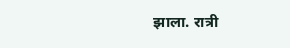झाला. रात्री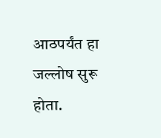आठपर्यंत हा जल्लोष सुरू होता.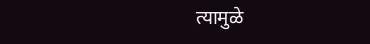त्यामुळे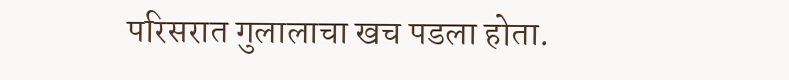परिसरात गुलालाचा खच पडला होता.